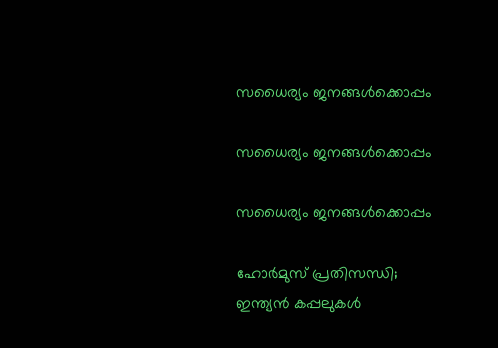സധൈര്യം ജനങ്ങൾക്കൊപ്പം

സധൈര്യം ജനങ്ങൾക്കൊപ്പം

സധൈര്യം ജനങ്ങൾക്കൊപ്പം

ഹോർമുസ് പ്രതിസന്ധി; ഇന്ത്യൻ കപ്പലുകൾ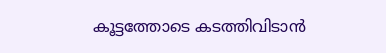കൂട്ടത്തോടെ കടത്തിവിടാൻ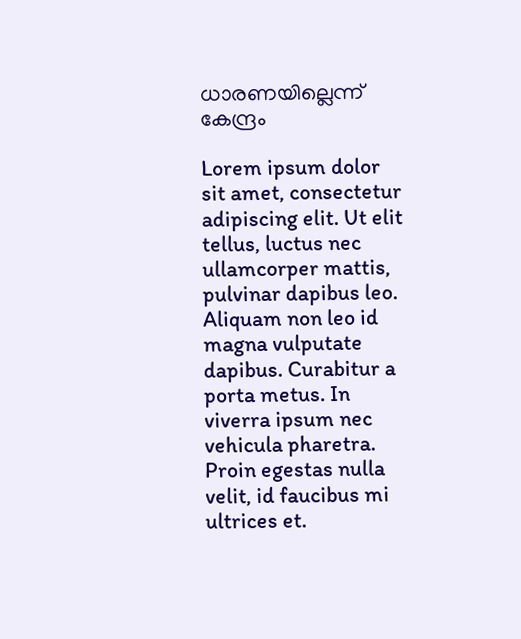ധാരണയില്ലെന്ന് കേന്ദ്രം

Lorem ipsum dolor sit amet, consectetur adipiscing elit. Ut elit tellus, luctus nec ullamcorper mattis, pulvinar dapibus leo. Aliquam non leo id magna vulputate dapibus. Curabitur a porta metus. In viverra ipsum nec vehicula pharetra. Proin egestas nulla velit, id faucibus mi ultrices et.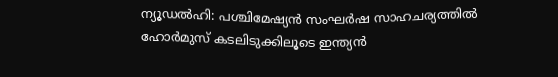ന്യൂഡൽഹി: പശ്ചിമേഷ്യൻ സംഘർഷ സാഹചര്യത്തിൽ ഹോർമുസ് കടലിടുക്കിലൂടെ ഇന്ത്യൻ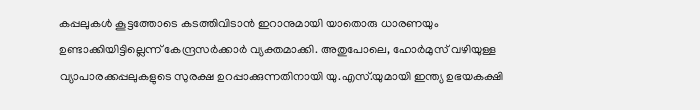കപ്പലുകൾ കൂട്ടത്തോടെ കടത്തിവിടാൻ ഇറാനുമായി യാതൊരു ധാരണയും ഉണ്ടാക്കിയിട്ടില്ലെന്ന് കേന്ദ്രസർക്കാർ വ്യക്തമാക്കി. അതുപോലെ, ഹോർമുസ് വഴിയുള്ള വ്യാപാരക്കപ്പലുകളുടെ സുരക്ഷ ഉറപ്പാക്കുന്നതിനായി യു.എസ്.യുമായി ഇന്ത്യ ഉഭയകക്ഷി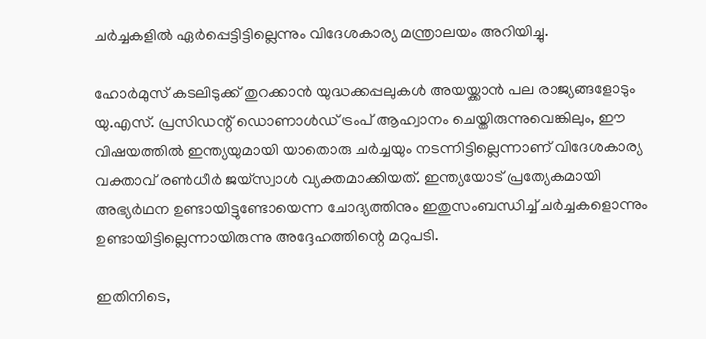ചർച്ചകളിൽ ഏർപ്പെട്ടിട്ടില്ലെന്നും വിദേശകാര്യ മന്ത്രാലയം അറിയിച്ചു.

ഹോർമുസ് കടലിടുക്ക് തുറക്കാൻ യുദ്ധക്കപ്പലുകൾ അയയ്ക്കാൻ പല രാജ്യങ്ങളോടും യു.എസ്. പ്രസിഡന്റ് ഡൊണാൾഡ് ട്രംപ് ആഹ്വാനം ചെയ്തിരുന്നുവെങ്കിലും, ഈ വിഷയത്തിൽ ഇന്ത്യയുമായി യാതൊരു ചര്‍ച്ചയും നടന്നിട്ടില്ലെന്നാണ് വിദേശകാര്യ വക്താവ് രൺധീർ ജയ്‌സ്വാൾ വ്യക്തമാക്കിയത്. ഇന്ത്യയോട് പ്രത്യേകമായി അഭ്യർഥന ഉണ്ടായിട്ടുണ്ടോയെന്ന ചോദ്യത്തിനും ഇതുസംബന്ധിച്ച് ചർച്ചകളൊന്നും ഉണ്ടായിട്ടില്ലെന്നായിരുന്നു അദ്ദേഹത്തിന്റെ മറുപടി.

ഇതിനിടെ,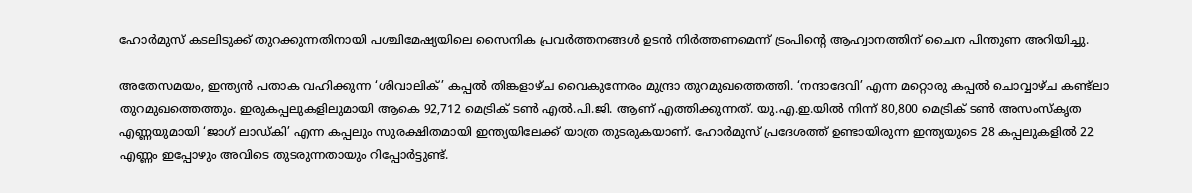ഹോർമുസ് കടലിടുക്ക് തുറക്കുന്നതിനായി പശ്ചിമേഷ്യയിലെ സൈനിക പ്രവർത്തനങ്ങൾ ഉടൻ നിർത്തണമെന്ന് ട്രംപിന്റെ ആഹ്വാനത്തിന് ചൈന പിന്തുണ അറിയിച്ചു.

അതേസമയം, ഇന്ത്യൻ പതാക വഹിക്കുന്ന ‘ശിവാലിക്’ കപ്പൽ തിങ്കളാഴ്ച വൈകുന്നേരം മുന്ദ്രാ തുറമുഖത്തെത്തി. ‘നന്ദാദേവി’ എന്ന മറ്റൊരു കപ്പൽ ചൊവ്വാഴ്ച കണ്ട്‌ലാ തുറമുഖത്തെത്തും. ഇരുകപ്പലുകളിലുമായി ആകെ 92,712 മെട്രിക് ടൺ എൽ.പി.ജി. ആണ് എത്തിക്കുന്നത്. യു.എ.ഇ.യിൽ നിന്ന് 80,800 മെട്രിക് ടൺ അസംസ്കൃത എണ്ണയുമായി ‘ജാഗ് ലാഡ്കി’ എന്ന കപ്പലും സുരക്ഷിതമായി ഇന്ത്യയിലേക്ക് യാത്ര തുടരുകയാണ്. ഹോർമുസ് പ്രദേശത്ത് ഉണ്ടായിരുന്ന ഇന്ത്യയുടെ 28 കപ്പലുകളിൽ 22 എണ്ണം ഇപ്പോഴും അവിടെ തുടരുന്നതായും റിപ്പോർട്ടുണ്ട്.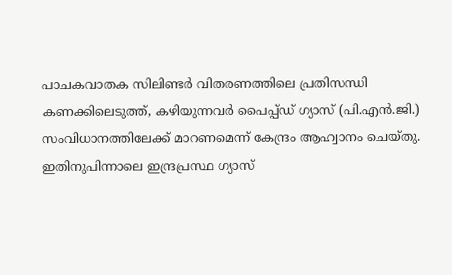പാചകവാതക സിലിണ്ടർ വിതരണത്തിലെ പ്രതിസന്ധി കണക്കിലെടുത്ത്, കഴിയുന്നവർ പൈപ്പ്ഡ് ഗ്യാസ് (പി.എൻ.ജി.) സംവിധാനത്തിലേക്ക് മാറണമെന്ന് കേന്ദ്രം ആഹ്വാനം ചെയ്തു. ഇതിനുപിന്നാലെ ഇന്ദ്രപ്രസ്ഥ ഗ്യാസ്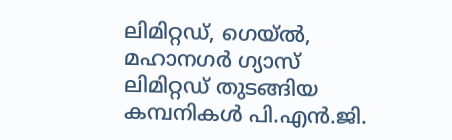ലിമിറ്റഡ്, ഗെയ്ൽ, മഹാനഗർ ഗ്യാസ് ലിമിറ്റഡ് തുടങ്ങിയ കമ്പനികൾ പി.എൻ.ജി.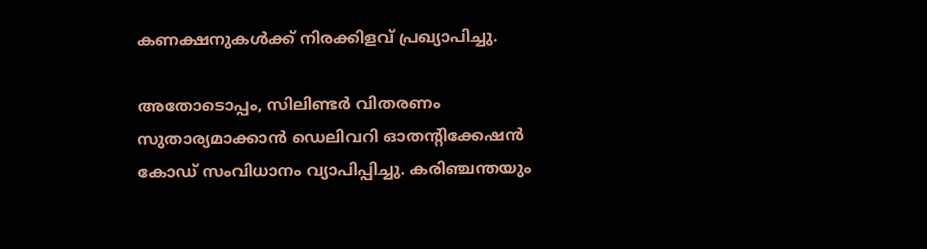കണക്ഷനുകൾക്ക് നിരക്കിളവ് പ്രഖ്യാപിച്ചു.

അതോടൊപ്പം, സിലിണ്ടർ വിതരണം സുതാര്യമാക്കാൻ ഡെലിവറി ഓതന്റിക്കേഷൻ കോഡ് സംവിധാനം വ്യാപിപ്പിച്ചു. കരിഞ്ചന്തയും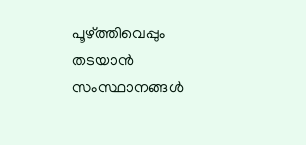പൂഴ്ത്തിവെപ്പും തടയാൻ സംസ്ഥാനങ്ങൾ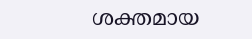ശക്തമായ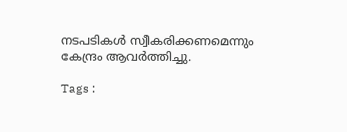നടപടികൾ സ്വീകരിക്കണമെന്നും കേന്ദ്രം ആവർത്തിച്ചു.

Tags :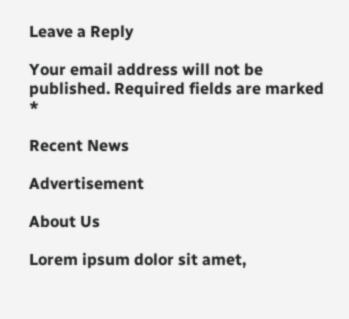Leave a Reply

Your email address will not be published. Required fields are marked *

Recent News

Advertisement

About Us

Lorem ipsum dolor sit amet,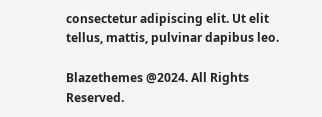consectetur adipiscing elit. Ut elit tellus, mattis, pulvinar dapibus leo.

Blazethemes @2024. All Rights Reserved.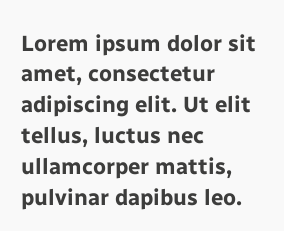Lorem ipsum dolor sit amet, consectetur adipiscing elit. Ut elit tellus, luctus nec ullamcorper mattis, pulvinar dapibus leo.